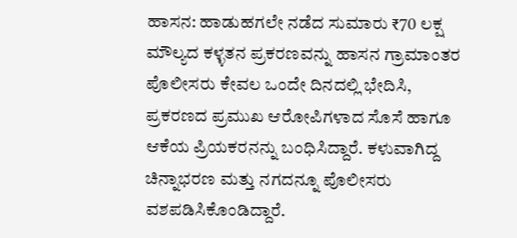ಹಾಸನ: ಹಾಡುಹಗಲೇ ನಡೆದ ಸುಮಾರು ₹70 ಲಕ್ಷ ಮೌಲ್ಯದ ಕಳ್ಳತನ ಪ್ರಕರಣವನ್ನು ಹಾಸನ ಗ್ರಾಮಾಂತರ ಪೊಲೀಸರು ಕೇವಲ ಒಂದೇ ದಿನದಲ್ಲಿ ಭೇದಿಸಿ, ಪ್ರಕರಣದ ಪ್ರಮುಖ ಆರೋಪಿಗಳಾದ ಸೊಸೆ ಹಾಗೂ ಆಕೆಯ ಪ್ರಿಯಕರನನ್ನು ಬಂಧಿಸಿದ್ದಾರೆ. ಕಳುವಾಗಿದ್ದ ಚಿನ್ನಾಭರಣ ಮತ್ತು ನಗದನ್ನೂ ಪೊಲೀಸರು ವಶಪಡಿಸಿಕೊಂಡಿದ್ದಾರೆ.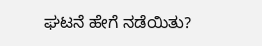ಘಟನೆ ಹೇಗೆ ನಡೆಯಿತು?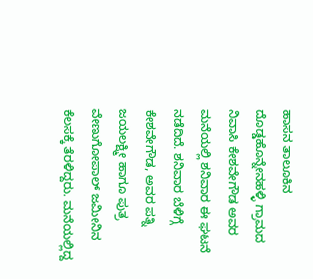ಹಾಸನ ತಾಲೂಕಿನ ದೊಡ್ಡಹೊನ್ನೇನಹಳ್ಳಿ ಗ್ರಾಮದ ನಿವಾಸಿ ಕೇಶವೇಗೌಡ ಅವರ ಮನೆಯಲ್ಲಿ ಶನಿವಾರ ಈ ಘಟನೆ ನಡೆದಿದೆ. ಶನಿವಾರ ಬೆಳಿಗ್ಗೆ ಕೇಶವೇಗೌಡ, ಅವರ ಪತ್ನಿ ಜಯಲಕ್ಷ್ಮೀ ಹಾಗೂ ಪುತ್ರ ವೇಣುಗೋಪಾಲ್ ಜಮೀನಿನ ಕೆಲಸಕ್ಕೆ ತೆರಳಿದ್ದರು. ಮನೆಯಲ್ಲಿದ್ದ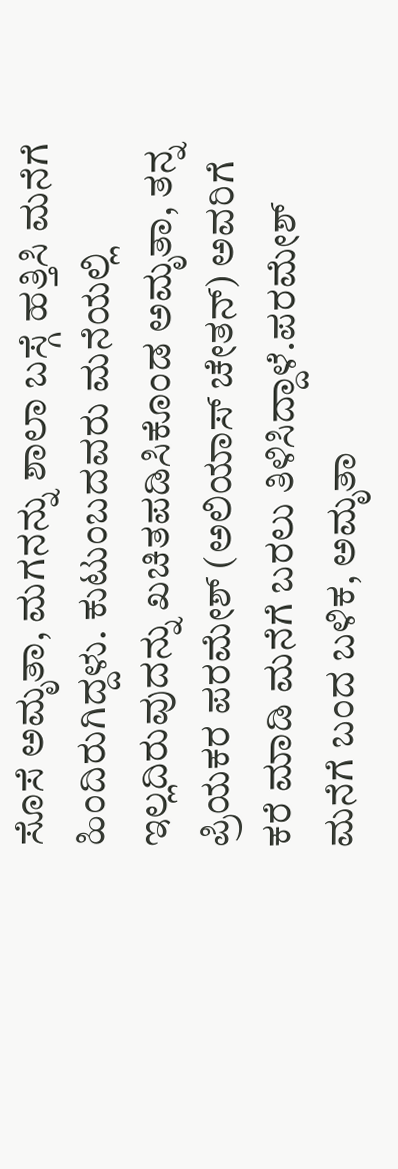ಸೊಸೆ ಅಮೃತಾ, ಮಗನನ್ನು ಶಾಲಾ ಬಸ್ಗೆ ಹತ್ತಿಸಿ ಮನೆಗೆ ಹಿಂದಿರುಗಿದ್ದಳು. ಕುಟುಂಬದವರು ಮನೆಯಲ್ಲಿ ಇಲ್ಲದಿರುವುದನ್ನು ಖಚಿತಪಡಿಸಿಕೊಂಡ ಅಮೃತಾ, ತನ್ನ ಪ್ರಿಯಕರ ಪರಮೇಶ್ (ಅಲಿಯಾಸ್ ಚೇತನ್) ಅವರಿಗೆ ಕರೆ ಮಾಡಿ ಮನೆಗೆ ಬರಲು ತಿಳಿಸಿದ್ದಾಳೆ.ಪರಮೇಶ್ ಮನೆಗೆ ಬಂದ ಬಳಿಕ, ಅಮೃತಾ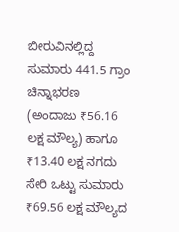ಬೀರುವಿನಲ್ಲಿದ್ದ ಸುಮಾರು 441.5 ಗ್ರಾಂ ಚಿನ್ನಾಭರಣ (ಅಂದಾಜು ₹56.16 ಲಕ್ಷ ಮೌಲ್ಯ) ಹಾಗೂ ₹13.40 ಲಕ್ಷ ನಗದು ಸೇರಿ ಒಟ್ಟು ಸುಮಾರು ₹69.56 ಲಕ್ಷ ಮೌಲ್ಯದ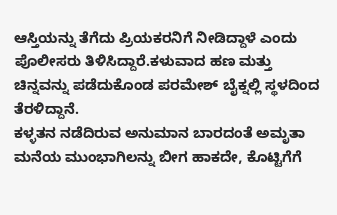ಆಸ್ತಿಯನ್ನು ತೆಗೆದು ಪ್ರಿಯಕರನಿಗೆ ನೀಡಿದ್ದಾಳೆ ಎಂದು ಪೊಲೀಸರು ತಿಳಿಸಿದ್ದಾರೆ.ಕಳುವಾದ ಹಣ ಮತ್ತು ಚಿನ್ನವನ್ನು ಪಡೆದುಕೊಂಡ ಪರಮೇಶ್ ಬೈಕ್ನಲ್ಲಿ ಸ್ಥಳದಿಂದ ತೆರಳಿದ್ದಾನೆ.
ಕಳ್ಳತನ ನಡೆದಿರುವ ಅನುಮಾನ ಬಾರದಂತೆ ಅಮೃತಾ ಮನೆಯ ಮುಂಭಾಗಿಲನ್ನು ಬೀಗ ಹಾಕದೇ, ಕೊಟ್ಟಿಗೆಗೆ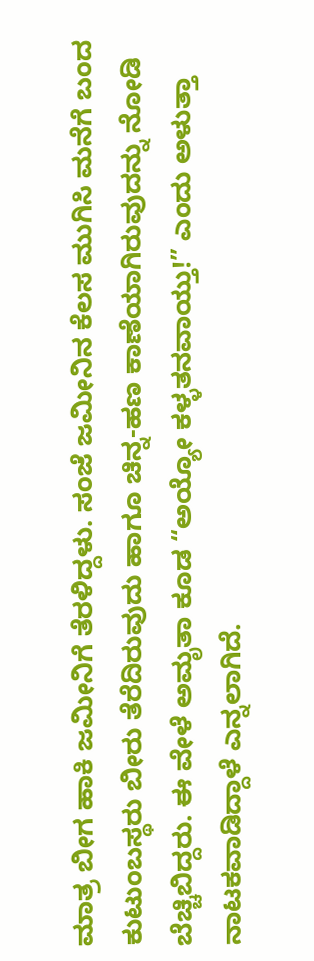ಮಾತ್ರ ಬೀಗ ಹಾಕಿ ಜಮೀನಿಗೆ ತೆರಳಿದ್ದಳು. ಸಂಜೆ ಜಮೀನಿನ ಕೆಲಸ ಮುಗಿಸಿ ಮನೆಗೆ ಬಂದ ಕುಟುಂಬಸ್ಥರು ಬೀರು ತೆರೆದಿರುವುದು ಹಾಗೂ ಚಿನ್ನ-ಹಣ ಕಾಣೆಯಾಗಿರುವುದನ್ನು ನೋಡಿ ಬೆಚ್ಚಿಬಿದ್ದರು. ಈ ವೇಳೆ ಅಮೃತಾ ಕೂಡ “ಅಯ್ಯೋ ಕಳ್ಳತನವಾಯ್ತು!” ಎಂದು ಅಳುತ್ತಾ ನಾಟಕವಾಡಿದ್ದಾಳೆ ಎನ್ನಲಾಗಿದೆ.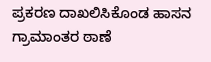ಪ್ರಕರಣ ದಾಖಲಿಸಿಕೊಂಡ ಹಾಸನ ಗ್ರಾಮಾಂತರ ಠಾಣೆ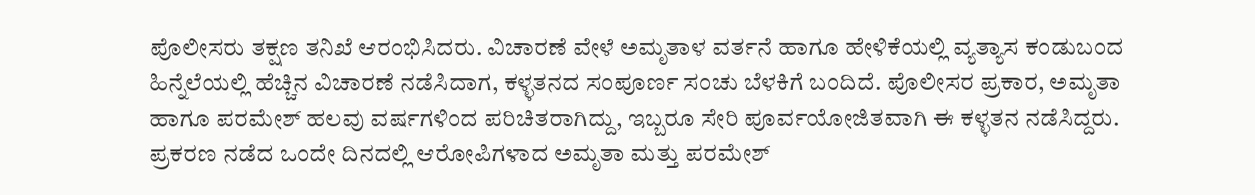ಪೊಲೀಸರು ತಕ್ಷಣ ತನಿಖೆ ಆರಂಭಿಸಿದರು. ವಿಚಾರಣೆ ವೇಳೆ ಅಮೃತಾಳ ವರ್ತನೆ ಹಾಗೂ ಹೇಳಿಕೆಯಲ್ಲಿ ವ್ಯತ್ಯಾಸ ಕಂಡುಬಂದ ಹಿನ್ನೆಲೆಯಲ್ಲಿ ಹೆಚ್ಚಿನ ವಿಚಾರಣೆ ನಡೆಸಿದಾಗ, ಕಳ್ಳತನದ ಸಂಪೂರ್ಣ ಸಂಚು ಬೆಳಕಿಗೆ ಬಂದಿದೆ. ಪೊಲೀಸರ ಪ್ರಕಾರ, ಅಮೃತಾ ಹಾಗೂ ಪರಮೇಶ್ ಹಲವು ವರ್ಷಗಳಿಂದ ಪರಿಚಿತರಾಗಿದ್ದು, ಇಬ್ಬರೂ ಸೇರಿ ಪೂರ್ವಯೋಜಿತವಾಗಿ ಈ ಕಳ್ಳತನ ನಡೆಸಿದ್ದರು.
ಪ್ರಕರಣ ನಡೆದ ಒಂದೇ ದಿನದಲ್ಲಿ ಆರೋಪಿಗಳಾದ ಅಮೃತಾ ಮತ್ತು ಪರಮೇಶ್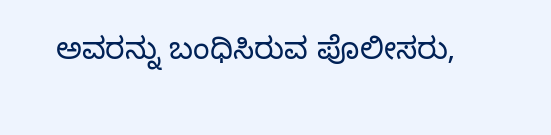ಅವರನ್ನು ಬಂಧಿಸಿರುವ ಪೊಲೀಸರು,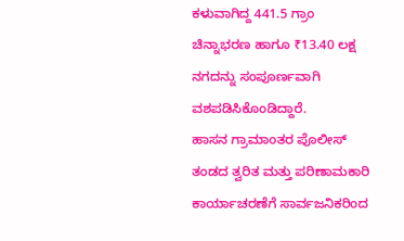ಕಳುವಾಗಿದ್ದ 441.5 ಗ್ರಾಂ ಚಿನ್ನಾಭರಣ ಹಾಗೂ ₹13.40 ಲಕ್ಷ ನಗದನ್ನು ಸಂಪೂರ್ಣವಾಗಿ ವಶಪಡಿಸಿಕೊಂಡಿದ್ದಾರೆ.
ಹಾಸನ ಗ್ರಾಮಾಂತರ ಪೊಲೀಸ್ ತಂಡದ ತ್ವರಿತ ಮತ್ತು ಪರಿಣಾಮಕಾರಿ ಕಾರ್ಯಾಚರಣೆಗೆ ಸಾರ್ವಜನಿಕರಿಂದ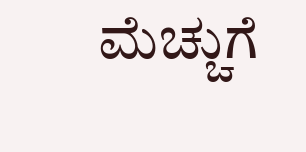ಮೆಚ್ಚುಗೆ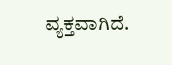ವ್ಯಕ್ತವಾಗಿದೆ.